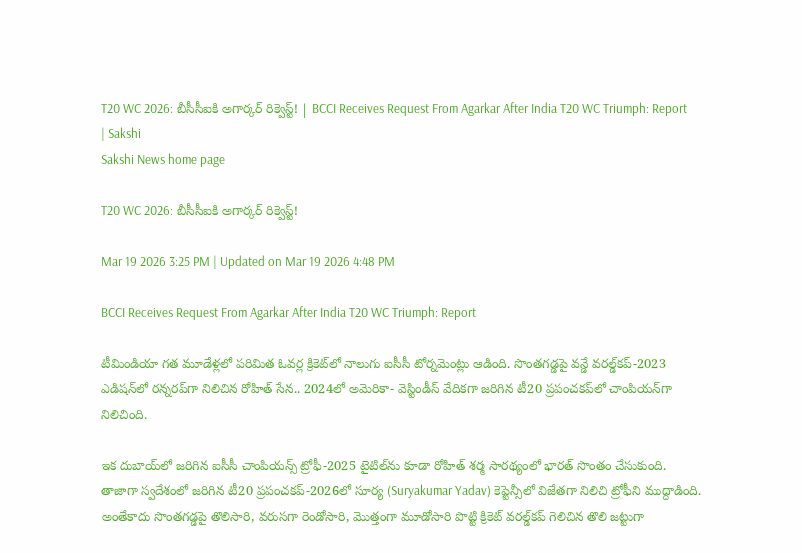T20 WC 2026: బీసీసీఐకి అగార్కర్‌ రిక్వెస్ట్‌! | BCCI Receives Request From Agarkar After India T20 WC Triumph: Report | Sakshi
Sakshi News home page

T20 WC 2026: బీసీసీఐకి అగార్కర్‌ రిక్వెస్ట్‌!

Mar 19 2026 3:25 PM | Updated on Mar 19 2026 4:48 PM

BCCI Receives Request From Agarkar After India T20 WC Triumph: Report

టీమిండియా గత మూడేళ్లలో పరిమిత ఓవర్ల క్రికెట్‌లో నాలుగు ఐసీసీ టోర్నమెంట్లు ఆడింది. సొంతగడ్డపై వన్డే వరల్డ్‌కప్‌-2023 ఎడిషన్‌లో రన్నరప్‌గా నిలిచిన రోహిత్‌ సేన.. 2024లో అమెరికా- వెస్టిండీస్‌ వేదికగా జరిగిన టీ20 ప్రపంచకప్‌లో చాంపియన్‌గా నిలిచింది.

ఇక దుబాయ్‌లో జరిగిన ఐసీసీ చాంపియన్స్‌ ట్రోఫీ-2025 టైటిల్‌ను కూడా రోహిత్‌ శర్మ సారథ్యంలో భారత్‌ సొంతం చేసుకుంది. తాజాగా స్వదేశంలో జరిగిన టీ20 ప్రపంచకప్‌-2026లో సూర్య (Suryakumar Yadav) కెప్టెన్సీలో విజేతగా నిలిచి ట్రోఫీని ముద్దాడింది. అంతేకాదు సొంతగడ్డపై తొలిసారి, వరుసగా రెండోసారి, మొత్తంగా మూడోసారి పొట్టి క్రికెట్‌ వరల్డ్‌కప్‌ గెలిచిన తొలి జట్టుగా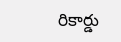రికార్డు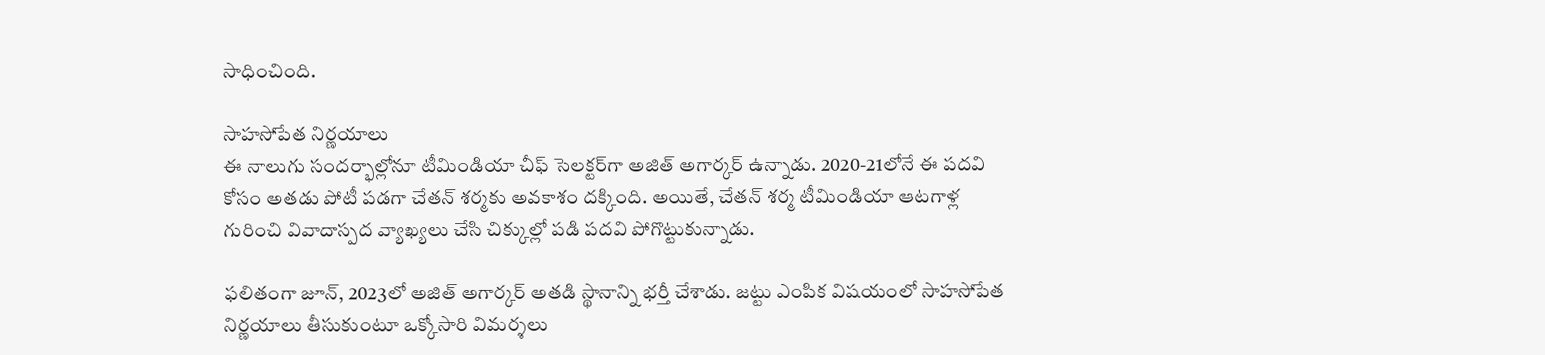సాధించింది.

సాహసోపేత నిర్ణయాలు
ఈ నాలుగు సందర్భాల్లోనూ టీమిండియా చీఫ్‌ సెలక్టర్‌గా అజిత్‌ అగార్కర్‌ ఉన్నాడు. 2020-21లోనే ఈ పదవి కోసం అతడు పోటీ పడగా చేతన్‌ శర్మకు అవకాశం దక్కింది. అయితే, చేతన్‌ శర్మ టీమిండియా ఆటగాళ్ల గురించి వివాదాస్పద వ్యాఖ్యలు చేసి చిక్కుల్లో పడి పదవి పోగొట్టుకున్నాడు.

ఫలితంగా జూన్‌, 2023లో అజిత్‌ అగార్కర్‌ అతడి స్థానాన్ని భర్తీ చేశాడు. జట్టు ఎంపిక విషయంలో సాహసోపేత నిర్ణయాలు తీసుకుంటూ ఒక్కోసారి విమర్శలు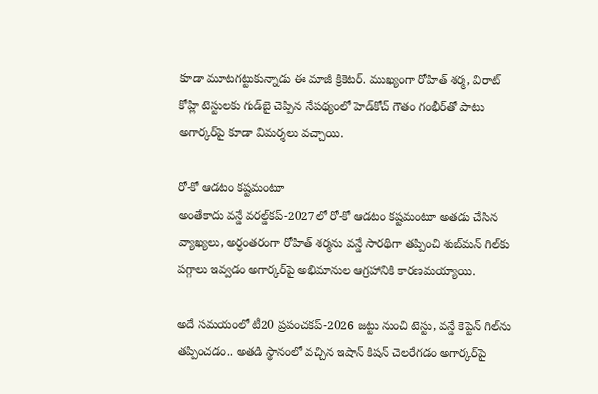కూడా మూటగట్టుకున్నాడు ఈ మాజీ క్రికెటర్‌. ముఖ్యంగా రోహిత్‌ శర్మ, విరాట్‌ కోహ్లి టెస్టులకు గుడ్‌బై చెప్పిన నేపథ్యంలో హెడ్‌కోచ్‌ గౌతం గంభీర్‌తో పాటు అగార్కర్‌పై కూడా విమర్శలు వచ్చాయి.

రో-కో ఆడటం కష్టమంటూ
అంతేకాదు వన్డే వరల్డ్‌కప్‌-2027లో రో-కో ఆడటం కష్టమంటూ అతడు చేసిన వ్యాఖ్యలు, అర్ధంతరంగా రోహిత్‌ శర్మను వన్డే సారథిగా తప్పించి శుబ్‌మన్‌ గిల్‌కు పగ్గాలు ఇవ్వడం అగార్కర్‌పై అభిమానుల ఆగ్రహానికి కారణమయ్యాయి.

అదే సమయంలో టీ20 ప్రపంచకప్‌-2026 జట్టు నుంచి టెస్టు, వన్డే కెప్టెన్‌ గిల్‌ను తప్పించడం.. అతడి స్థానంలో వచ్చిన ఇషాన్‌ కిషన్‌ చెలరేగడం అగార్కర్‌పై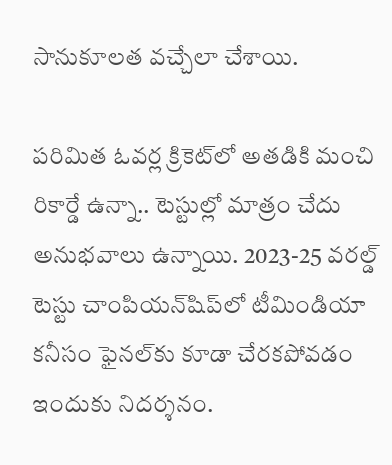సానుకూలత వచ్చేలా చేశాయి.

పరిమిత ఓవర్ల క్రికెట్‌లో అతడికి మంచి రికార్డే ఉన్నా.. టెస్టుల్లో మాత్రం చేదు అనుభవాలు ఉన్నాయి. 2023-25 వరల్డ్‌ టెస్టు చాంపియన్‌షిప్‌లో టీమిండియా కనీసం ఫైనల్‌కు కూడా చేరకపోవడం ఇందుకు నిదర్శనం.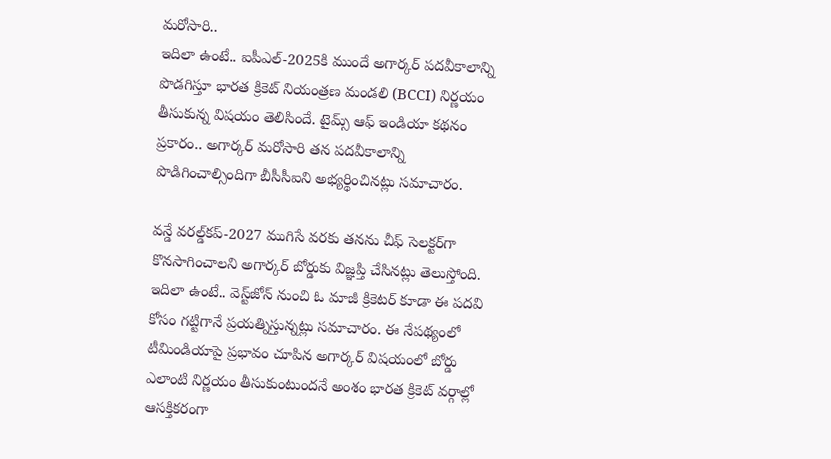మరోసారి..
ఇదిలా ఉంటే.. ఐపీఎల్‌-2025కి ముందే అగార్కర్‌ పదవీకాలాన్ని పొడగిస్తూ భారత క్రికెట్‌ నియంత్రణ మండలి (BCCI) నిర్ణయం తీసుకున్న విషయం తెలిసిందే. టైమ్స్‌ ఆఫ్‌ ఇండియా కథనం ప్రకారం.. అగార్కర్‌ మరోసారి తన పదవీకాలాన్ని పొడిగించాల్సిందిగా బీసీసీఐని అభ్యర్థించినట్లు సమాచారం.

వన్డే వరల్డ్‌కప్‌-2027 ముగిసే వరకు తనను చీఫ్‌ సెలక్టర్‌గా కొనసాగించాలని అగార్కర్‌ బోర్డుకు విజ్ఞప్తి చేసినట్లు తెలుస్తోంది. ఇదిలా ఉంటే.. వెస్ట్‌జోన్‌ నుంచి ఓ మాజీ క్రికెటర్‌ కూడా ఈ పదవి కోసం గట్టిగానే ప్రయత్నిస్తున్నట్లు సమాచారం. ఈ నేపథ్యంలో టీమిండియాపై ప్రభావం చూపిన అగార్కర్‌ విషయంలో బోర్డు ఎలాంటి నిర్ణయం తీసుకుంటుందనే అంశం భారత క్రికెట్‌ వర్గాల్లో ఆసక్తికరంగా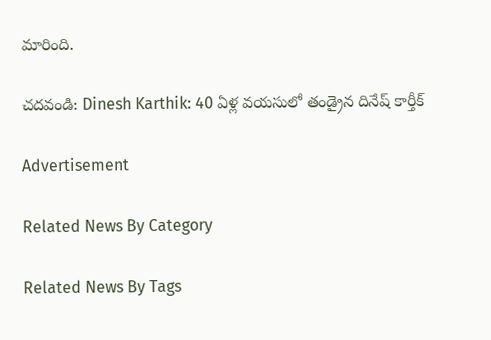మారింది.

చదవండి: Dinesh Karthik: 40 ఏళ్ల వయసులో తండ్రైన దినేష్‌ కార్తీక్‌

Advertisement

Related News By Category

Related News By Tags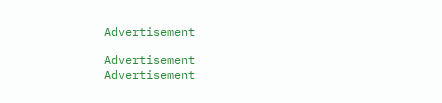Advertisement

Advertisement
Advertisement